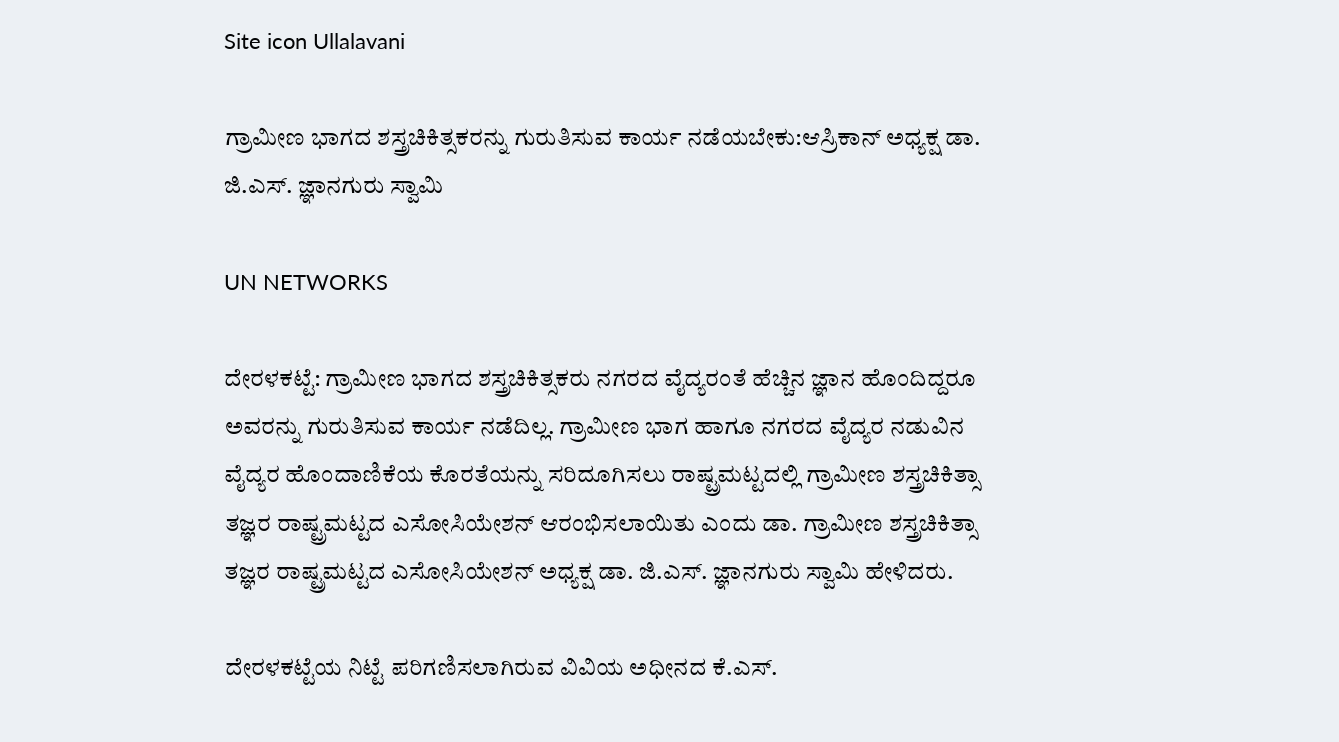Site icon Ullalavani

ಗ್ರಾಮೀಣ ಭಾಗದ ಶಸ್ತ್ರಚಿಕಿತ್ಸಕರನ್ನು ಗುರುತಿಸುವ ಕಾರ್ಯ ನಡೆಯಬೇಕು:ಆಸ್ರಿಕಾನ್ ಅಧ್ಯಕ್ಷ ಡಾ. ಜಿ.ಎಸ್. ಜ್ಞಾನಗುರು ಸ್ವಾಮಿ

UN NETWORKS

ದೇರಳಕಟ್ಟೆ: ಗ್ರಾಮೀಣ ಭಾಗದ ಶಸ್ತ್ರಚಿಕಿತ್ಸಕರು ನಗರದ ವೈದ್ಯರಂತೆ ಹೆಚ್ಚಿನ ಜ್ಞಾನ ಹೊಂದಿದ್ದರೂ ಅವರನ್ನು ಗುರುತಿಸುವ ಕಾರ್ಯ ನಡೆದಿಲ್ಲ. ಗ್ರಾಮೀಣ ಭಾಗ ಹಾಗೂ ನಗರದ ವೈದ್ಯರ ನಡುವಿನ ವೈದ್ಯರ ಹೊಂದಾಣಿಕೆಯ ಕೊರತೆಯನ್ನು ಸರಿದೂಗಿಸಲು ರಾಷ್ಟ್ರಮಟ್ಟದಲ್ಲಿ ಗ್ರಾಮೀಣ ಶಸ್ತ್ರಚಿಕಿತ್ಸಾ ತಜ್ಞರ ರಾಷ್ಟ್ರಮಟ್ಟದ ಎಸೋಸಿಯೇಶನ್ ಆರಂಭಿಸಲಾಯಿತು ಎಂದು ಡಾ. ಗ್ರಾಮೀಣ ಶಸ್ತ್ರಚಿಕಿತ್ಸಾ ತಜ್ಞರ ರಾಷ್ಟ್ರಮಟ್ಟದ ಎಸೋಸಿಯೇಶನ್ ಅಧ್ಯಕ್ಷ ಡಾ. ಜಿ.ಎಸ್. ಜ್ಞಾನಗುರು ಸ್ವಾಮಿ ಹೇಳಿದರು.

ದೇರಳಕಟ್ಟೆಯ ನಿಟ್ಟೆ ಪರಿಗಣಿಸಲಾಗಿರುವ ವಿವಿಯ ಅಧೀನದ ಕೆ.ಎಸ್.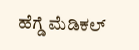ಹೆಗ್ಡೆ ಮೆಡಿಕಲ್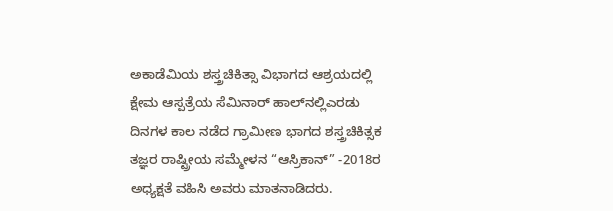ಅಕಾಡೆಮಿಯ ಶಸ್ತ್ರಚಿಕಿತ್ಸಾ ವಿಭಾಗದ ಆಶ್ರಯದಲ್ಲಿ ಕ್ಷೇಮ ಆಸ್ಪತ್ರೆಯ ಸೆಮಿನಾರ್ ಹಾಲ್‍ನಲ್ಲಿಎರಡು ದಿನಗಳ ಕಾಲ ನಡೆದ ಗ್ರಾಮೀಣ ಭಾಗದ ಶಸ್ತ್ರಚಿಕಿತ್ಸಕ ತಜ್ಞರ ರಾಷ್ಟ್ರೀಯ ಸಮ್ಮೇಳನ “ಆಸ್ರಿಕಾನ್” -2018ರ ಅಧ್ಯಕ್ಷತೆ ವಹಿಸಿ ಅವರು ಮಾತನಾಡಿದರು.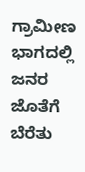ಗ್ರಾಮೀಣ ಭಾಗದಲ್ಲಿ ಜನರ ಜೊತೆಗೆ ಬೆರೆತು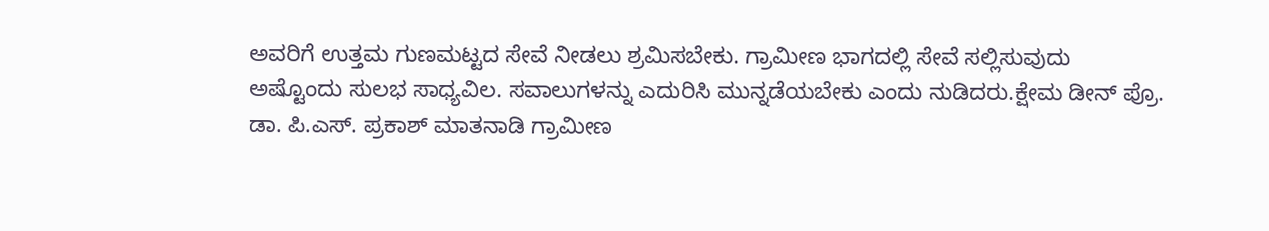ಅವರಿಗೆ ಉತ್ತಮ ಗುಣಮಟ್ಟದ ಸೇವೆ ನೀಡಲು ಶ್ರಮಿಸಬೇಕು. ಗ್ರಾಮೀಣ ಭಾಗದಲ್ಲಿ ಸೇವೆ ಸಲ್ಲಿಸುವುದು ಅಷ್ಟೊಂದು ಸುಲಭ ಸಾಧ್ಯವಿಲ. ಸವಾಲುಗಳನ್ನು ಎದುರಿಸಿ ಮುನ್ನಡೆಯಬೇಕು ಎಂದು ನುಡಿದರು.ಕ್ಷೇಮ ಡೀನ್ ಪ್ರೊ. ಡಾ. ಪಿ.ಎಸ್. ಪ್ರಕಾಶ್ ಮಾತನಾಡಿ ಗ್ರಾಮೀಣ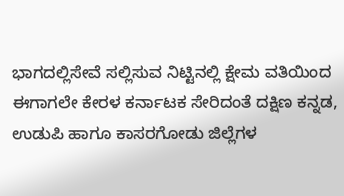ಭಾಗದಲ್ಲಿಸೇವೆ ಸಲ್ಲಿಸುವ ನಿಟ್ಟಿನಲ್ಲಿ ಕ್ಷೇಮ ವತಿಯಿಂದ ಈಗಾಗಲೇ ಕೇರಳ ಕರ್ನಾಟಕ ಸೇರಿದಂತೆ ದಕ್ಷಿಣ ಕನ್ನಡ, ಉಡುಪಿ ಹಾಗೂ ಕಾಸರಗೋಡು ಜಿಲ್ಲೆಗಳ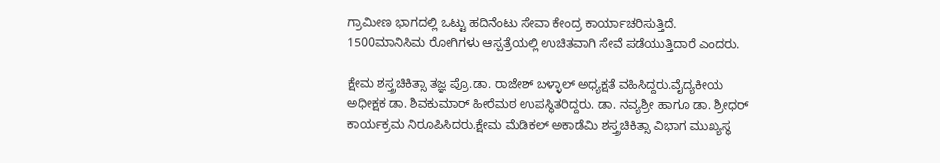ಗ್ರಾಮೀಣ ಭಾಗದಲ್ಲಿ ಒಟ್ಟು ಹದಿನೆಂಟು ಸೇವಾ ಕೇಂದ್ರ ಕಾರ್ಯಾಚರಿಸುತ್ತಿದೆ. 1500ಮಾನಿಸಿಮ ರೋಗಿಗಳು ಆಸ್ಪತ್ರೆಯಲ್ಲಿ ಉಚಿತವಾಗಿ ಸೇವೆ ಪಡೆಯುತ್ತಿದಾರೆ ಎಂದರು.

ಕ್ಷೇಮ ಶಸ್ತ್ರಚಿಕಿತ್ಸಾ ತಜ್ಞ ಪ್ರೊ.ಡಾ. ರಾಜೇಶ್ ಬಳ್ಳಾಲ್ ಅಧ್ಯಕ್ಷತೆ ವಹಿಸಿದ್ದರು.ವೈದ್ಯಕೀಯ ಅಧೀಕ್ಷಕ ಡಾ. ಶಿವಕುಮಾರ್ ಹೀರೆಮಠ ಉಪಸ್ಥಿತರಿದ್ದರು. ಡಾ. ನವ್ಯಶ್ರೀ ಹಾಗೂ ಡಾ. ಶ್ರೀಧರ್ ಕಾರ್ಯಕ್ರಮ ನಿರೂಪಿಸಿದರು.ಕ್ಷೇಮ ಮೆಡಿಕಲ್ ಅಕಾಡೆಮಿ ಶಸ್ತ್ರಚಿಕಿತ್ಸಾ ವಿಭಾಗ ಮುಖ್ಯಸ್ಥ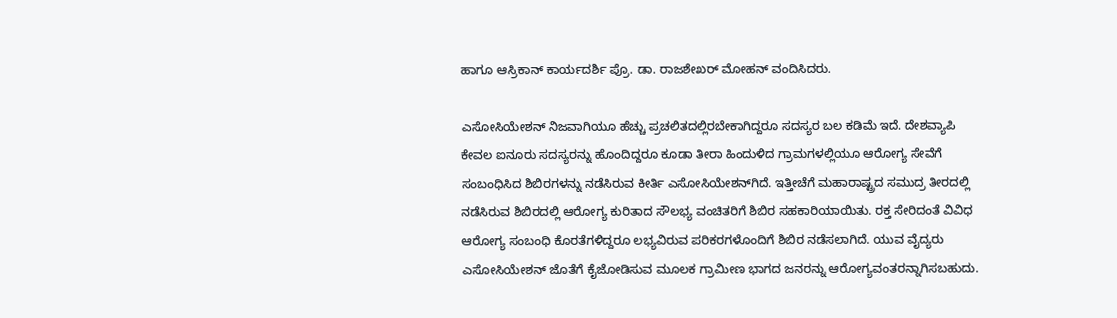ಹಾಗೂ ಆಸ್ರಿಕಾನ್ ಕಾರ್ಯದರ್ಶಿ ಪ್ರೊ. ಡಾ. ರಾಜಶೇಖರ್ ಮೋಹನ್ ವಂದಿಸಿದರು.

ಎಸೋಸಿಯೇಶನ್ ನಿಜವಾಗಿಯೂ ಹೆಚ್ಚು ಪ್ರಚಲಿತದಲ್ಲಿರಬೇಕಾಗಿದ್ದರೂ ಸದಸ್ಯರ ಬಲ ಕಡಿಮೆ ಇದೆ. ದೇಶವ್ಯಾಪಿ ಕೇವಲ ಐನೂರು ಸದಸ್ಯರನ್ನು ಹೊಂದಿದ್ದರೂ ಕೂಡಾ ತೀರಾ ಹಿಂದುಳಿದ ಗ್ರಾಮಗಳಲ್ಲಿಯೂ ಆರೋಗ್ಯ ಸೇವೆಗೆ ಸಂಬಂಧಿಸಿದ ಶಿಬಿರಗಳನ್ನು ನಡೆಸಿರುವ ಕೀರ್ತಿ ಎಸೋಸಿಯೇಶನ್‍ಗಿದೆ. ಇತ್ತೀಚೆಗೆ ಮಹಾರಾಷ್ಟ್ರದ ಸಮುದ್ರ ತೀರದಲ್ಲಿ ನಡೆಸಿರುವ ಶಿಬಿರದಲ್ಲಿ ಆರೋಗ್ಯ ಕುರಿತಾದ ಸೌಲಭ್ಯ ವಂಚಿತರಿಗೆ ಶಿಬಿರ ಸಹಕಾರಿಯಾಯಿತು. ರಕ್ತ ಸೇರಿದಂತೆ ವಿವಿಧ ಆರೋಗ್ಯ ಸಂಬಂಧಿ ಕೊರತೆಗಳಿದ್ದರೂ ಲಭ್ಯವಿರುವ ಪರಿಕರಗಳೊಂದಿಗೆ ಶಿಬಿರ ನಡೆಸಲಾಗಿದೆ. ಯುವ ವೈದ್ಯರು ಎಸೋಸಿಯೇಶನ್ ಜೊತೆಗೆ ಕೈಜೋಡಿಸುವ ಮೂಲಕ ಗ್ರಾಮೀಣ ಭಾಗದ ಜನರನ್ನು ಆರೋಗ್ಯವಂತರನ್ನಾಗಿಸಬಹುದು.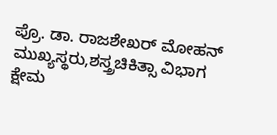ಪ್ರೊ. ಡಾ. ರಾಜಶೇಖರ್ ಮೋಹನ್
ಮುಖ್ಯಸ್ಥರು,ಶಸ್ತ್ರಚಿಕಿತ್ಸಾ ವಿಭಾಗ
ಕ್ಷೇಮ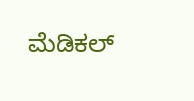ಮೆಡಿಕಲ್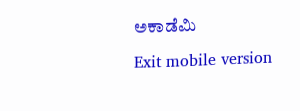ಅಕಾಡೆಮಿ

Exit mobile version